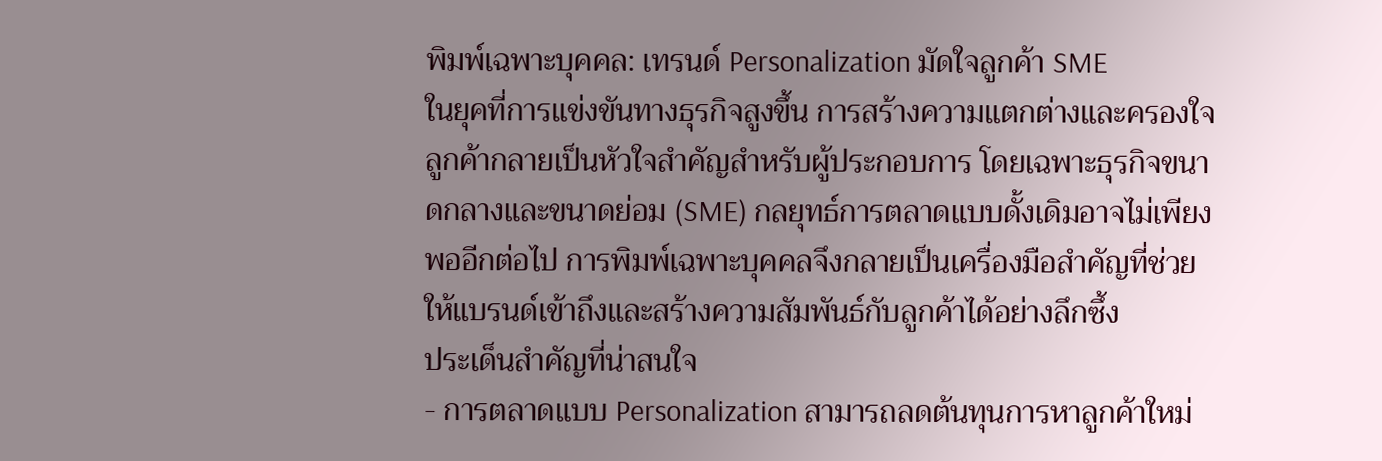พิมพ์เฉพาะบุคคล: เทรนด์ Personalization มัดใจลูกค้า SME
ในยุคที่การแข่งขันทางธุรกิจสูงขึ้น การสร้างความแตกต่างและครองใจลูกค้ากลายเป็นหัวใจสำคัญสำหรับผู้ประกอบการ โดยเฉพาะธุรกิจขนาดกลางและขนาดย่อม (SME) กลยุทธ์การตลาดแบบดั้งเดิมอาจไม่เพียงพออีกต่อไป การพิมพ์เฉพาะบุคคลจึงกลายเป็นเครื่องมือสำคัญที่ช่วยให้แบรนด์เข้าถึงและสร้างความสัมพันธ์กับลูกค้าได้อย่างลึกซึ้ง
ประเด็นสำคัญที่น่าสนใจ
- การตลาดแบบ Personalization สามารถลดต้นทุนการหาลูกค้าใหม่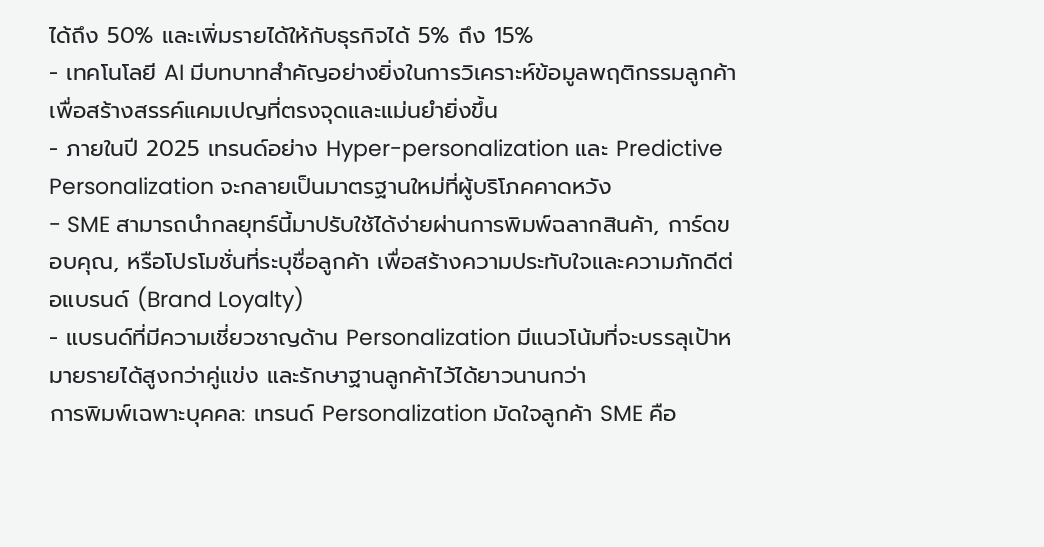ได้ถึง 50% และเพิ่มรายได้ให้กับธุรกิจได้ 5% ถึง 15%
- เทคโนโลยี AI มีบทบาทสำคัญอย่างยิ่งในการวิเคราะห์ข้อมูลพฤติกรรมลูกค้า เพื่อสร้างสรรค์แคมเปญที่ตรงจุดและแม่นยำยิ่งขึ้น
- ภายในปี 2025 เทรนด์อย่าง Hyper-personalization และ Predictive Personalization จะกลายเป็นมาตรฐานใหม่ที่ผู้บริโภคคาดหวัง
- SME สามารถนำกลยุทธ์นี้มาปรับใช้ได้ง่ายผ่านการพิมพ์ฉลากสินค้า, การ์ดขอบคุณ, หรือโปรโมชั่นที่ระบุชื่อลูกค้า เพื่อสร้างความประทับใจและความภักดีต่อแบรนด์ (Brand Loyalty)
- แบรนด์ที่มีความเชี่ยวชาญด้าน Personalization มีแนวโน้มที่จะบรรลุเป้าหมายรายได้สูงกว่าคู่แข่ง และรักษาฐานลูกค้าไว้ได้ยาวนานกว่า
การพิมพ์เฉพาะบุคคล: เทรนด์ Personalization มัดใจลูกค้า SME คือ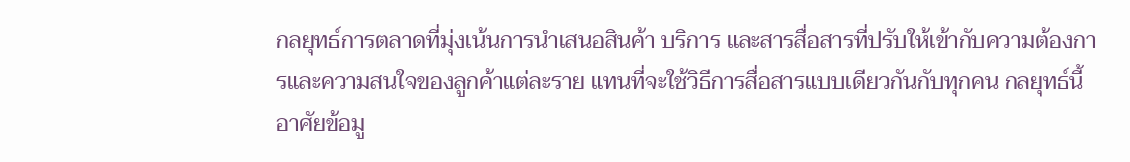กลยุทธ์การตลาดที่มุ่งเน้นการนำเสนอสินค้า บริการ และสารสื่อสารที่ปรับให้เข้ากับความต้องการและความสนใจของลูกค้าแต่ละราย แทนที่จะใช้วิธีการสื่อสารแบบเดียวกันกับทุกคน กลยุทธ์นี้อาศัยข้อมู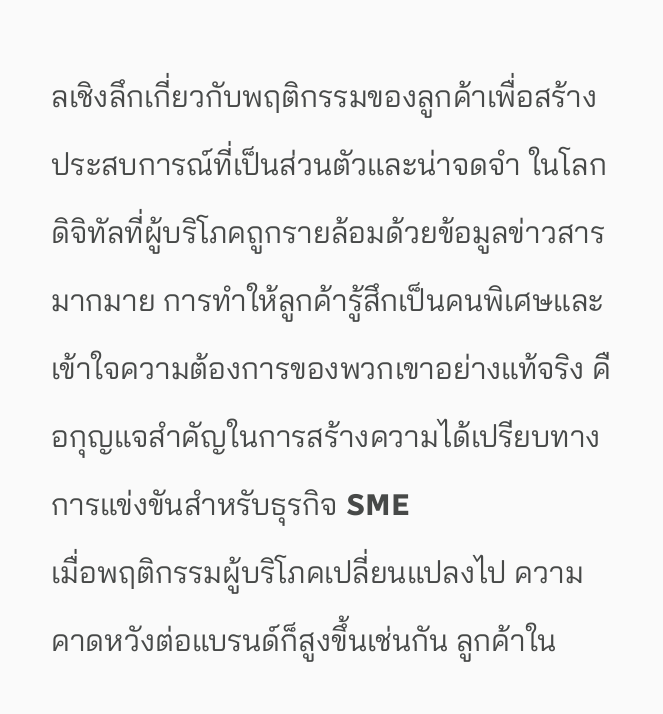ลเชิงลึกเกี่ยวกับพฤติกรรมของลูกค้าเพื่อสร้างประสบการณ์ที่เป็นส่วนตัวและน่าจดจำ ในโลกดิจิทัลที่ผู้บริโภคถูกรายล้อมด้วยข้อมูลข่าวสารมากมาย การทำให้ลูกค้ารู้สึกเป็นคนพิเศษและเข้าใจความต้องการของพวกเขาอย่างแท้จริง คือกุญแจสำคัญในการสร้างความได้เปรียบทางการแข่งขันสำหรับธุรกิจ SME
เมื่อพฤติกรรมผู้บริโภคเปลี่ยนแปลงไป ความคาดหวังต่อแบรนด์ก็สูงขึ้นเช่นกัน ลูกค้าใน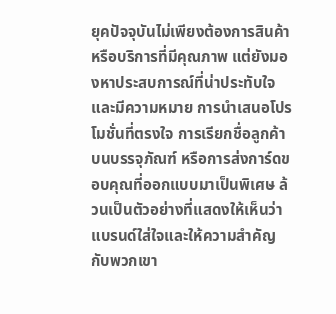ยุคปัจจุบันไม่เพียงต้องการสินค้าหรือบริการที่มีคุณภาพ แต่ยังมองหาประสบการณ์ที่น่าประทับใจและมีความหมาย การนำเสนอโปรโมชั่นที่ตรงใจ การเรียกชื่อลูกค้าบนบรรจุภัณฑ์ หรือการส่งการ์ดขอบคุณที่ออกแบบมาเป็นพิเศษ ล้วนเป็นตัวอย่างที่แสดงให้เห็นว่าแบรนด์ใส่ใจและให้ความสำคัญกับพวกเขา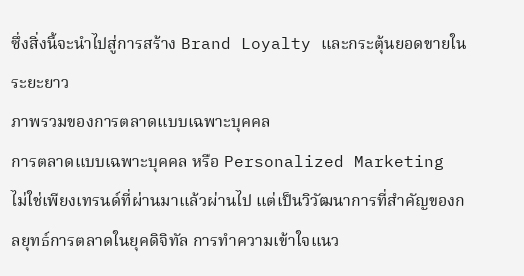ซึ่งสิ่งนี้จะนำไปสู่การสร้าง Brand Loyalty และกระตุ้นยอดขายในระยะยาว
ภาพรวมของการตลาดแบบเฉพาะบุคคล
การตลาดแบบเฉพาะบุคคล หรือ Personalized Marketing ไม่ใช่เพียงเทรนด์ที่ผ่านมาแล้วผ่านไป แต่เป็นวิวัฒนาการที่สำคัญของกลยุทธ์การตลาดในยุคดิจิทัล การทำความเข้าใจแนว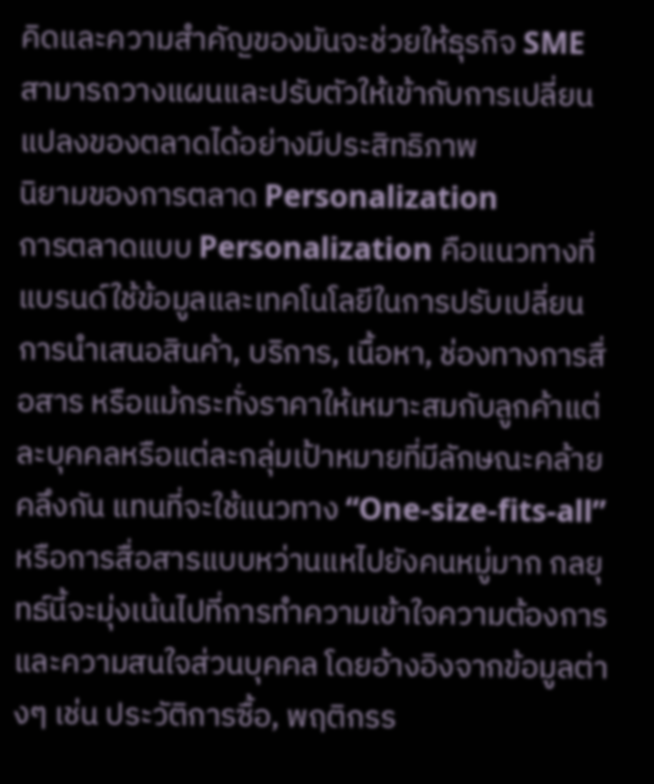คิดและความสำคัญของมันจะช่วยให้ธุรกิจ SME สามารถวางแผนและปรับตัวให้เข้ากับการเปลี่ยนแปลงของตลาดได้อย่างมีประสิทธิภาพ
นิยามของการตลาด Personalization
การตลาดแบบ Personalization คือแนวทางที่แบรนด์ใช้ข้อมูลและเทคโนโลยีในการปรับเปลี่ยนการนำเสนอสินค้า, บริการ, เนื้อหา, ช่องทางการสื่อสาร หรือแม้กระทั่งราคาให้เหมาะสมกับลูกค้าแต่ละบุคคลหรือแต่ละกลุ่มเป้าหมายที่มีลักษณะคล้ายคลึงกัน แทนที่จะใช้แนวทาง “One-size-fits-all” หรือการสื่อสารแบบหว่านแหไปยังคนหมู่มาก กลยุทธ์นี้จะมุ่งเน้นไปที่การทำความเข้าใจความต้องการและความสนใจส่วนบุคคล โดยอ้างอิงจากข้อมูลต่างๆ เช่น ประวัติการซื้อ, พฤติกรร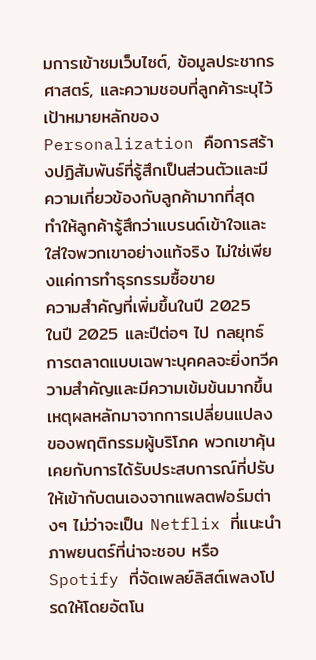มการเข้าชมเว็บไซต์, ข้อมูลประชากรศาสตร์, และความชอบที่ลูกค้าระบุไว้
เป้าหมายหลักของ Personalization คือการสร้างปฏิสัมพันธ์ที่รู้สึกเป็นส่วนตัวและมีความเกี่ยวข้องกับลูกค้ามากที่สุด ทำให้ลูกค้ารู้สึกว่าแบรนด์เข้าใจและใส่ใจพวกเขาอย่างแท้จริง ไม่ใช่เพียงแค่การทำธุรกรรมซื้อขาย
ความสำคัญที่เพิ่มขึ้นในปี 2025
ในปี 2025 และปีต่อๆ ไป กลยุทธ์การตลาดแบบเฉพาะบุคคลจะยิ่งทวีความสำคัญและมีความเข้มข้นมากขึ้น เหตุผลหลักมาจากการเปลี่ยนแปลงของพฤติกรรมผู้บริโภค พวกเขาคุ้นเคยกับการได้รับประสบการณ์ที่ปรับให้เข้ากับตนเองจากแพลตฟอร์มต่างๆ ไม่ว่าจะเป็น Netflix ที่แนะนำภาพยนตร์ที่น่าจะชอบ หรือ Spotify ที่จัดเพลย์ลิสต์เพลงโปรดให้โดยอัตโน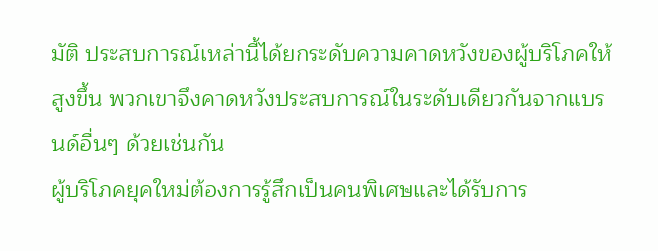มัติ ประสบการณ์เหล่านี้ได้ยกระดับความคาดหวังของผู้บริโภคให้สูงขึ้น พวกเขาจึงคาดหวังประสบการณ์ในระดับเดียวกันจากแบรนด์อื่นๆ ด้วยเช่นกัน
ผู้บริโภคยุคใหม่ต้องการรู้สึกเป็นคนพิเศษและได้รับการ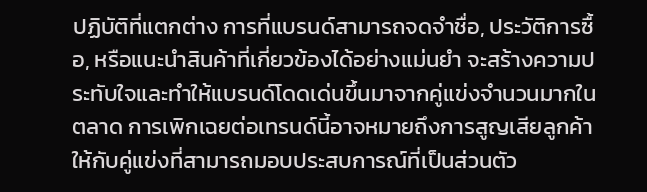ปฏิบัติที่แตกต่าง การที่แบรนด์สามารถจดจำชื่อ, ประวัติการซื้อ, หรือแนะนำสินค้าที่เกี่ยวข้องได้อย่างแม่นยำ จะสร้างความประทับใจและทำให้แบรนด์โดดเด่นขึ้นมาจากคู่แข่งจำนวนมากในตลาด การเพิกเฉยต่อเทรนด์นี้อาจหมายถึงการสูญเสียลูกค้าให้กับคู่แข่งที่สามารถมอบประสบการณ์ที่เป็นส่วนตัว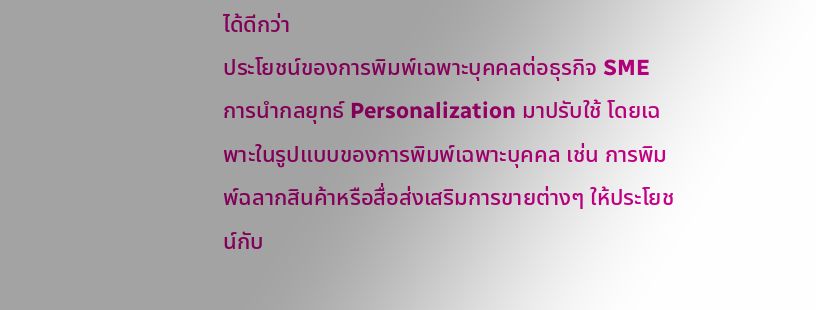ได้ดีกว่า
ประโยชน์ของการพิมพ์เฉพาะบุคคลต่อธุรกิจ SME
การนำกลยุทธ์ Personalization มาปรับใช้ โดยเฉพาะในรูปแบบของการพิมพ์เฉพาะบุคคล เช่น การพิมพ์ฉลากสินค้าหรือสื่อส่งเสริมการขายต่างๆ ให้ประโยชน์กับ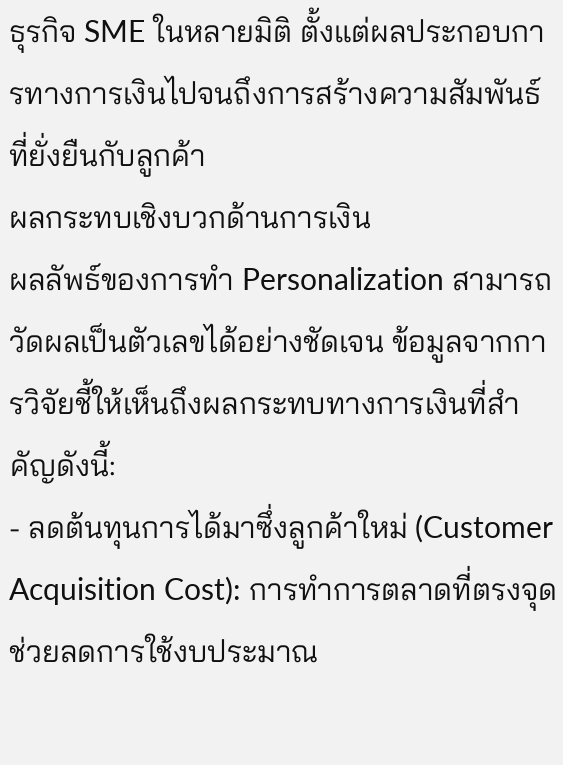ธุรกิจ SME ในหลายมิติ ตั้งแต่ผลประกอบการทางการเงินไปจนถึงการสร้างความสัมพันธ์ที่ยั่งยืนกับลูกค้า
ผลกระทบเชิงบวกด้านการเงิน
ผลลัพธ์ของการทำ Personalization สามารถวัดผลเป็นตัวเลขได้อย่างชัดเจน ข้อมูลจากการวิจัยชี้ให้เห็นถึงผลกระทบทางการเงินที่สำคัญดังนี้:
- ลดต้นทุนการได้มาซึ่งลูกค้าใหม่ (Customer Acquisition Cost): การทำการตลาดที่ตรงจุดช่วยลดการใช้งบประมาณ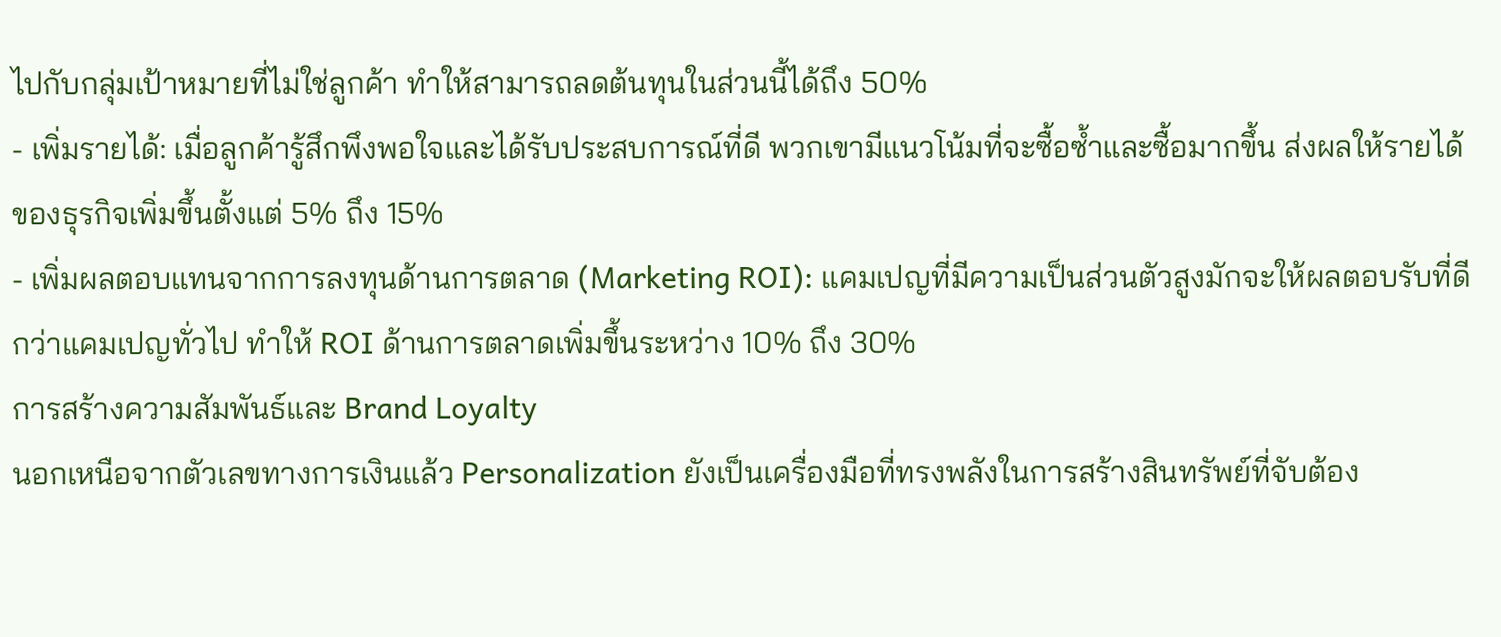ไปกับกลุ่มเป้าหมายที่ไม่ใช่ลูกค้า ทำให้สามารถลดต้นทุนในส่วนนี้ได้ถึง 50%
- เพิ่มรายได้: เมื่อลูกค้ารู้สึกพึงพอใจและได้รับประสบการณ์ที่ดี พวกเขามีแนวโน้มที่จะซื้อซ้ำและซื้อมากขึ้น ส่งผลให้รายได้ของธุรกิจเพิ่มขึ้นตั้งแต่ 5% ถึง 15%
- เพิ่มผลตอบแทนจากการลงทุนด้านการตลาด (Marketing ROI): แคมเปญที่มีความเป็นส่วนตัวสูงมักจะให้ผลตอบรับที่ดีกว่าแคมเปญทั่วไป ทำให้ ROI ด้านการตลาดเพิ่มขึ้นระหว่าง 10% ถึง 30%
การสร้างความสัมพันธ์และ Brand Loyalty
นอกเหนือจากตัวเลขทางการเงินแล้ว Personalization ยังเป็นเครื่องมือที่ทรงพลังในการสร้างสินทรัพย์ที่จับต้อง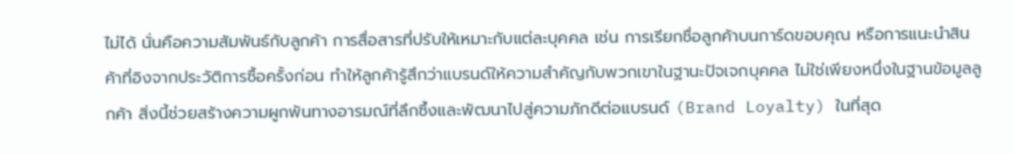ไม่ได้ นั่นคือความสัมพันธ์กับลูกค้า การสื่อสารที่ปรับให้เหมาะกับแต่ละบุคคล เช่น การเรียกชื่อลูกค้าบนการ์ดขอบคุณ หรือการแนะนำสินค้าที่อิงจากประวัติการซื้อครั้งก่อน ทำให้ลูกค้ารู้สึกว่าแบรนด์ให้ความสำคัญกับพวกเขาในฐานะปัจเจกบุคคล ไม่ใช่เพียงหนึ่งในฐานข้อมูลลูกค้า สิ่งนี้ช่วยสร้างความผูกพันทางอารมณ์ที่ลึกซึ้งและพัฒนาไปสู่ความภักดีต่อแบรนด์ (Brand Loyalty) ในที่สุด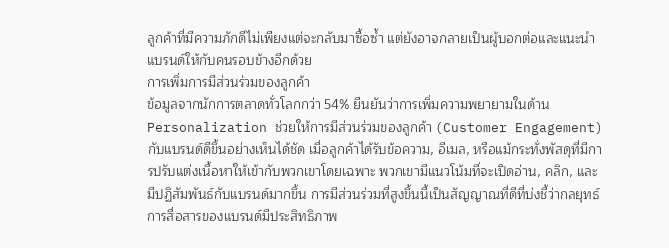ลูกค้าที่มีความภักดีไม่เพียงแต่จะกลับมาซื้อซ้ำ แต่ยังอาจกลายเป็นผู้บอกต่อและแนะนำแบรนด์ให้กับคนรอบข้างอีกด้วย
การเพิ่มการมีส่วนร่วมของลูกค้า
ข้อมูลจากนักการตลาดทั่วโลกกว่า 54% ยืนยันว่าการเพิ่มความพยายามในด้าน Personalization ช่วยให้การมีส่วนร่วมของลูกค้า (Customer Engagement) กับแบรนด์ดีขึ้นอย่างเห็นได้ชัด เมื่อลูกค้าได้รับข้อความ, อีเมล, หรือแม้กระทั่งพัสดุที่มีการปรับแต่งเนื้อหาให้เข้ากับพวกเขาโดยเฉพาะ พวกเขามีแนวโน้มที่จะเปิดอ่าน, คลิก, และมีปฏิสัมพันธ์กับแบรนด์มากขึ้น การมีส่วนร่วมที่สูงขึ้นนี้เป็นสัญญาณที่ดีที่บ่งชี้ว่ากลยุทธ์การสื่อสารของแบรนด์มีประสิทธิภาพ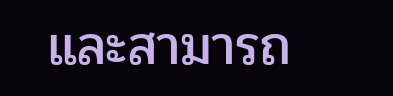และสามารถ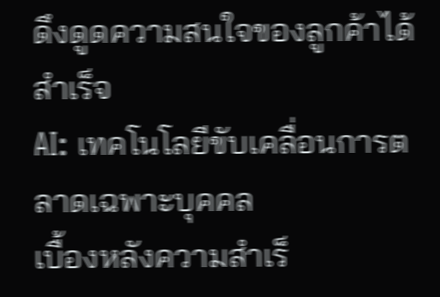ดึงดูดความสนใจของลูกค้าได้สำเร็จ
AI: เทคโนโลยีขับเคลื่อนการตลาดเฉพาะบุคคล
เบื้องหลังความสำเร็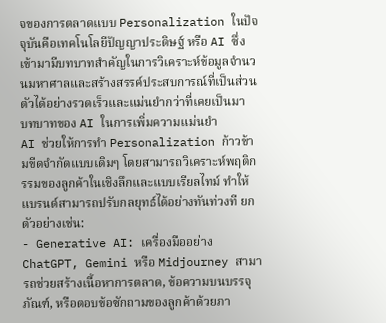จของการตลาดแบบ Personalization ในปัจจุบันคือเทคโนโลยีปัญญาประดิษฐ์ หรือ AI ซึ่งเข้ามามีบทบาทสำคัญในการวิเคราะห์ข้อมูลจำนวนมหาศาลและสร้างสรรค์ประสบการณ์ที่เป็นส่วนตัวได้อย่างรวดเร็วและแม่นยำกว่าที่เคยเป็นมา
บทบาทของ AI ในการเพิ่มความแม่นยำ
AI ช่วยให้การทำ Personalization ก้าวข้ามขีดจำกัดแบบเดิมๆ โดยสามารถวิเคราะห์พฤติกรรมของลูกค้าในเชิงลึกและแบบเรียลไทม์ ทำให้แบรนด์สามารถปรับกลยุทธ์ได้อย่างทันท่วงที ยกตัวอย่างเช่น:
- Generative AI: เครื่องมืออย่าง ChatGPT, Gemini หรือ Midjourney สามารถช่วยสร้างเนื้อหาการตลาด, ข้อความบนบรรจุภัณฑ์, หรือตอบข้อซักถามของลูกค้าด้วยภา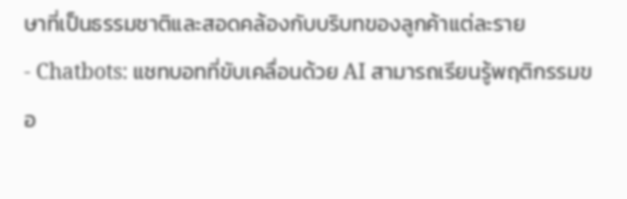ษาที่เป็นธรรมชาติและสอดคล้องกับบริบทของลูกค้าแต่ละราย
- Chatbots: แชทบอทที่ขับเคลื่อนด้วย AI สามารถเรียนรู้พฤติกรรมขอ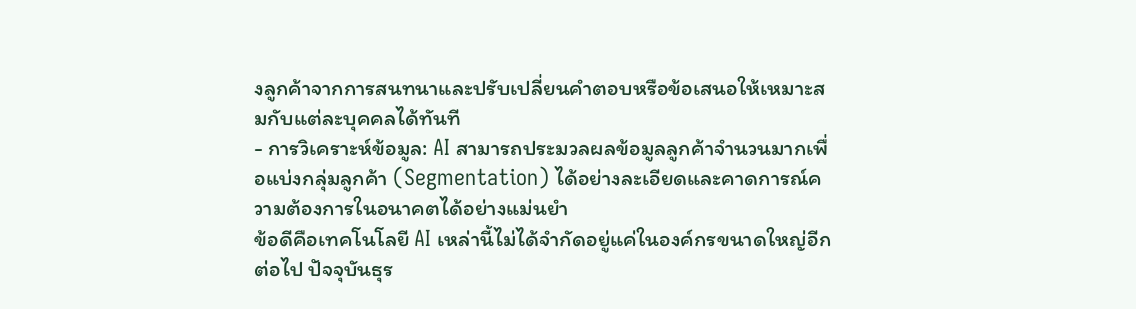งลูกค้าจากการสนทนาและปรับเปลี่ยนคำตอบหรือข้อเสนอให้เหมาะสมกับแต่ละบุคคลได้ทันที
- การวิเคราะห์ข้อมูล: AI สามารถประมวลผลข้อมูลลูกค้าจำนวนมากเพื่อแบ่งกลุ่มลูกค้า (Segmentation) ได้อย่างละเอียดและคาดการณ์ความต้องการในอนาคตได้อย่างแม่นยำ
ข้อดีคือเทคโนโลยี AI เหล่านี้ไม่ได้จำกัดอยู่แค่ในองค์กรขนาดใหญ่อีกต่อไป ปัจจุบันธุร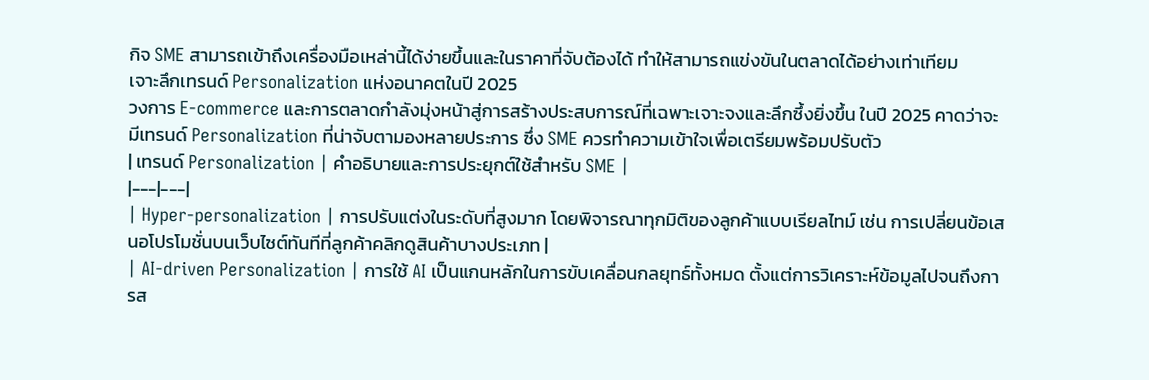กิจ SME สามารถเข้าถึงเครื่องมือเหล่านี้ได้ง่ายขึ้นและในราคาที่จับต้องได้ ทำให้สามารถแข่งขันในตลาดได้อย่างเท่าเทียม
เจาะลึกเทรนด์ Personalization แห่งอนาคตในปี 2025
วงการ E-commerce และการตลาดกำลังมุ่งหน้าสู่การสร้างประสบการณ์ที่เฉพาะเจาะจงและลึกซึ้งยิ่งขึ้น ในปี 2025 คาดว่าจะมีเทรนด์ Personalization ที่น่าจับตามองหลายประการ ซึ่ง SME ควรทำความเข้าใจเพื่อเตรียมพร้อมปรับตัว
| เทรนด์ Personalization | คำอธิบายและการประยุกต์ใช้สำหรับ SME |
|---|---|
| Hyper-personalization | การปรับแต่งในระดับที่สูงมาก โดยพิจารณาทุกมิติของลูกค้าแบบเรียลไทม์ เช่น การเปลี่ยนข้อเสนอโปรโมชั่นบนเว็บไซต์ทันทีที่ลูกค้าคลิกดูสินค้าบางประเภท |
| AI-driven Personalization | การใช้ AI เป็นแกนหลักในการขับเคลื่อนกลยุทธ์ทั้งหมด ตั้งแต่การวิเคราะห์ข้อมูลไปจนถึงการส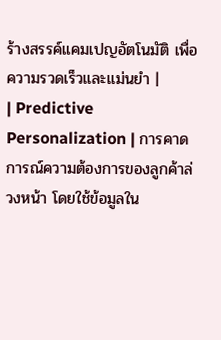ร้างสรรค์แคมเปญอัตโนมัติ เพื่อความรวดเร็วและแม่นยำ |
| Predictive Personalization | การคาดการณ์ความต้องการของลูกค้าล่วงหน้า โดยใช้ข้อมูลใน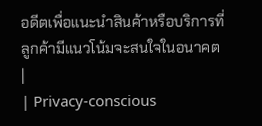อดีตเพื่อแนะนำสินค้าหรือบริการที่ลูกค้ามีแนวโน้มจะสนใจในอนาคต |
| Privacy-conscious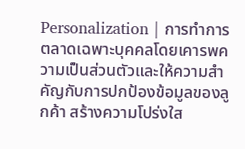Personalization | การทำการตลาดเฉพาะบุคคลโดยเคารพความเป็นส่วนตัวและให้ความสำคัญกับการปกป้องข้อมูลของลูกค้า สร้างความโปร่งใส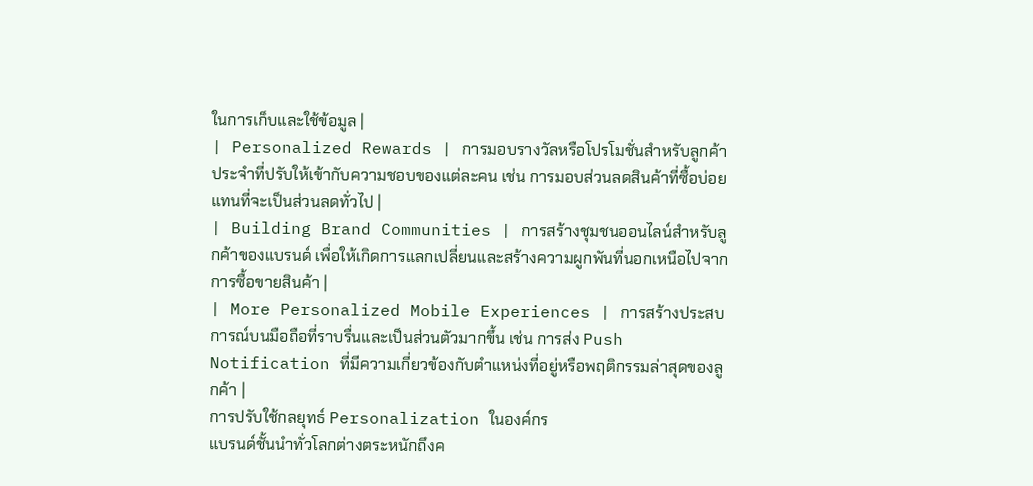ในการเก็บและใช้ข้อมูล |
| Personalized Rewards | การมอบรางวัลหรือโปรโมชั่นสำหรับลูกค้าประจำที่ปรับให้เข้ากับความชอบของแต่ละคน เช่น การมอบส่วนลดสินค้าที่ซื้อบ่อย แทนที่จะเป็นส่วนลดทั่วไป |
| Building Brand Communities | การสร้างชุมชนออนไลน์สำหรับลูกค้าของแบรนด์ เพื่อให้เกิดการแลกเปลี่ยนและสร้างความผูกพันที่นอกเหนือไปจากการซื้อขายสินค้า |
| More Personalized Mobile Experiences | การสร้างประสบการณ์บนมือถือที่ราบรื่นและเป็นส่วนตัวมากขึ้น เช่น การส่ง Push Notification ที่มีความเกี่ยวข้องกับตำแหน่งที่อยู่หรือพฤติกรรมล่าสุดของลูกค้า |
การปรับใช้กลยุทธ์ Personalization ในองค์กร
แบรนด์ชั้นนำทั่วโลกต่างตระหนักถึงค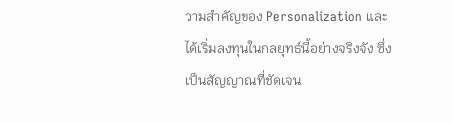วามสำคัญของ Personalization และได้เริ่มลงทุนในกลยุทธ์นี้อย่างจริงจัง ซึ่งเป็นสัญญาณที่ชัดเจน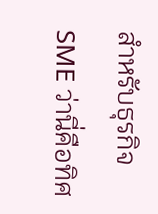สำหรับธุรกิจ SME ว่านี่คือทิศ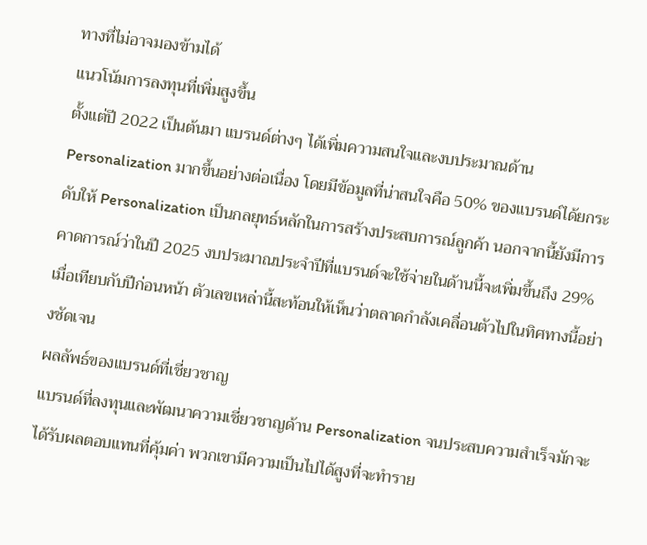ทางที่ไม่อาจมองข้ามได้
แนวโน้มการลงทุนที่เพิ่มสูงขึ้น
ตั้งแต่ปี 2022 เป็นต้นมา แบรนด์ต่างๆ ได้เพิ่มความสนใจและงบประมาณด้าน Personalization มากขึ้นอย่างต่อเนื่อง โดยมีข้อมูลที่น่าสนใจคือ 50% ของแบรนด์ได้ยกระดับให้ Personalization เป็นกลยุทธ์หลักในการสร้างประสบการณ์ลูกค้า นอกจากนี้ยังมีการคาดการณ์ว่าในปี 2025 งบประมาณประจำปีที่แบรนด์จะใช้จ่ายในด้านนี้จะเพิ่มขึ้นถึง 29% เมื่อเทียบกับปีก่อนหน้า ตัวเลขเหล่านี้สะท้อนให้เห็นว่าตลาดกำลังเคลื่อนตัวไปในทิศทางนี้อย่างชัดเจน
ผลลัพธ์ของแบรนด์ที่เชี่ยวชาญ
แบรนด์ที่ลงทุนและพัฒนาความเชี่ยวชาญด้าน Personalization จนประสบความสำเร็จมักจะได้รับผลตอบแทนที่คุ้มค่า พวกเขามีความเป็นไปได้สูงที่จะทำราย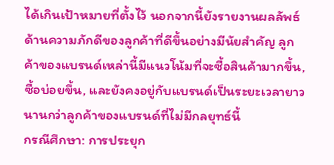ได้เกินเป้าหมายที่ตั้งไว้ นอกจากนี้ยังรายงานผลลัพธ์ด้านความภักดีของลูกค้าที่ดีขึ้นอย่างมีนัยสำคัญ ลูกค้าของแบรนด์เหล่านี้มีแนวโน้มที่จะซื้อสินค้ามากขึ้น, ซื้อบ่อยขึ้น, และยังคงอยู่กับแบรนด์เป็นระยะเวลายาวนานกว่าลูกค้าของแบรนด์ที่ไม่มีกลยุทธ์นี้
กรณีศึกษา: การประยุก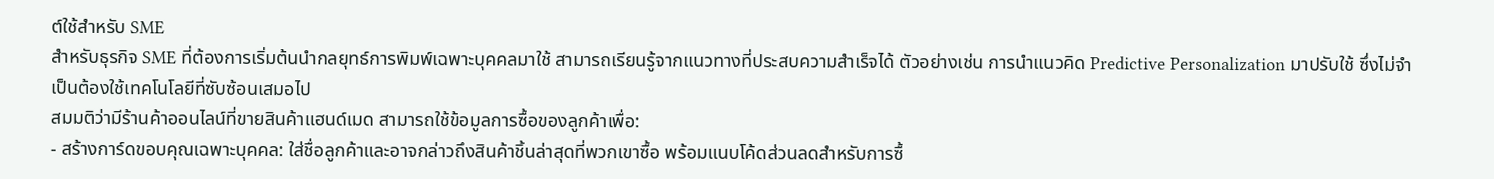ต์ใช้สำหรับ SME
สำหรับธุรกิจ SME ที่ต้องการเริ่มต้นนำกลยุทธ์การพิมพ์เฉพาะบุคคลมาใช้ สามารถเรียนรู้จากแนวทางที่ประสบความสำเร็จได้ ตัวอย่างเช่น การนำแนวคิด Predictive Personalization มาปรับใช้ ซึ่งไม่จำเป็นต้องใช้เทคโนโลยีที่ซับซ้อนเสมอไป
สมมติว่ามีร้านค้าออนไลน์ที่ขายสินค้าแฮนด์เมด สามารถใช้ข้อมูลการซื้อของลูกค้าเพื่อ:
- สร้างการ์ดขอบคุณเฉพาะบุคคล: ใส่ชื่อลูกค้าและอาจกล่าวถึงสินค้าชิ้นล่าสุดที่พวกเขาซื้อ พร้อมแนบโค้ดส่วนลดสำหรับการซื้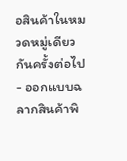อสินค้าในหมวดหมู่เดียวกันครั้งต่อไป
- ออกแบบฉลากสินค้าพิ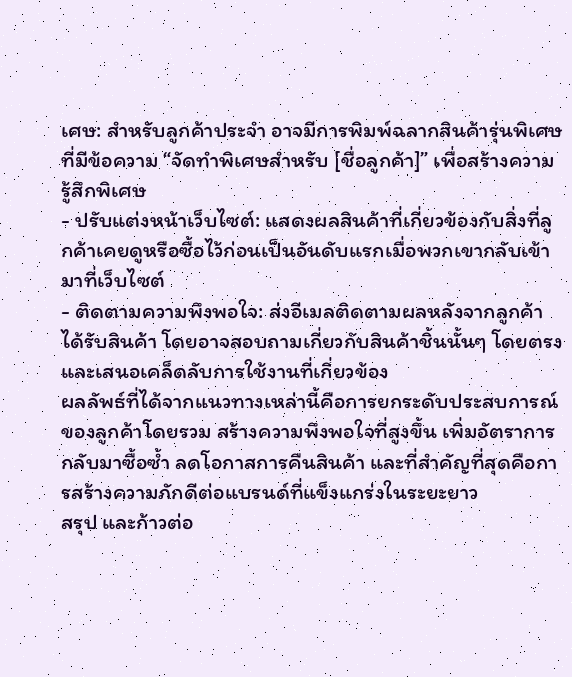เศษ: สำหรับลูกค้าประจำ อาจมีการพิมพ์ฉลากสินค้ารุ่นพิเศษที่มีข้อความ “จัดทำพิเศษสำหรับ [ชื่อลูกค้า]” เพื่อสร้างความรู้สึกพิเศษ
- ปรับแต่งหน้าเว็บไซต์: แสดงผลสินค้าที่เกี่ยวข้องกับสิ่งที่ลูกค้าเคยดูหรือซื้อไว้ก่อนเป็นอันดับแรกเมื่อพวกเขากลับเข้ามาที่เว็บไซต์
- ติดตามความพึงพอใจ: ส่งอีเมลติดตามผลหลังจากลูกค้าได้รับสินค้า โดยอาจสอบถามเกี่ยวกับสินค้าชิ้นนั้นๆ โดยตรง และเสนอเคล็ดลับการใช้งานที่เกี่ยวข้อง
ผลลัพธ์ที่ได้จากแนวทางเหล่านี้คือการยกระดับประสบการณ์ของลูกค้าโดยรวม สร้างความพึงพอใจที่สูงขึ้น เพิ่มอัตราการกลับมาซื้อซ้ำ ลดโอกาสการคืนสินค้า และที่สำคัญที่สุดคือการสร้างความภักดีต่อแบรนด์ที่แข็งแกร่งในระยะยาว
สรุป และก้าวต่อ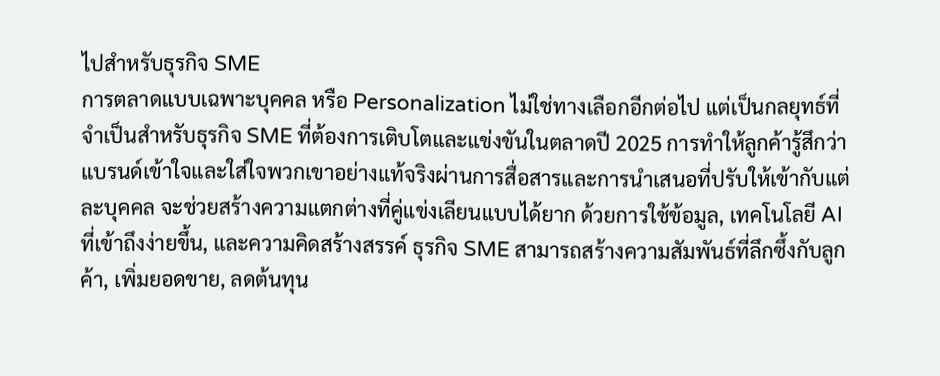ไปสำหรับธุรกิจ SME
การตลาดแบบเฉพาะบุคคล หรือ Personalization ไม่ใช่ทางเลือกอีกต่อไป แต่เป็นกลยุทธ์ที่จำเป็นสำหรับธุรกิจ SME ที่ต้องการเติบโตและแข่งขันในตลาดปี 2025 การทำให้ลูกค้ารู้สึกว่าแบรนด์เข้าใจและใส่ใจพวกเขาอย่างแท้จริงผ่านการสื่อสารและการนำเสนอที่ปรับให้เข้ากับแต่ละบุคคล จะช่วยสร้างความแตกต่างที่คู่แข่งเลียนแบบได้ยาก ด้วยการใช้ข้อมูล, เทคโนโลยี AI ที่เข้าถึงง่ายขึ้น, และความคิดสร้างสรรค์ ธุรกิจ SME สามารถสร้างความสัมพันธ์ที่ลึกซึ้งกับลูกค้า, เพิ่มยอดขาย, ลดต้นทุน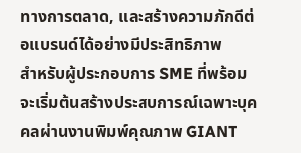ทางการตลาด, และสร้างความภักดีต่อแบรนด์ได้อย่างมีประสิทธิภาพ
สำหรับผู้ประกอบการ SME ที่พร้อมจะเริ่มต้นสร้างประสบการณ์เฉพาะบุคคลผ่านงานพิมพ์คุณภาพ GIANT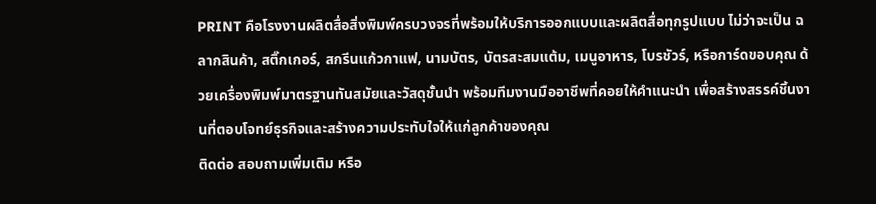PRINT คือโรงงานผลิตสื่อสิ่งพิมพ์ครบวงจรที่พร้อมให้บริการออกแบบและผลิตสื่อทุกรูปแบบ ไม่ว่าจะเป็น ฉลากสินค้า, สติ๊กเกอร์, สกรีนแก้วกาแฟ, นามบัตร, บัตรสะสมแต้ม, เมนูอาหาร, โบรชัวร์, หรือการ์ดขอบคุณ ด้วยเครื่องพิมพ์มาตรฐานทันสมัยและวัสดุชั้นนำ พร้อมทีมงานมืออาชีพที่คอยให้คำแนะนำ เพื่อสร้างสรรค์ชิ้นงานที่ตอบโจทย์ธุรกิจและสร้างความประทับใจให้แก่ลูกค้าของคุณ
ติดต่อ สอบถามเพิ่มเติม หรือ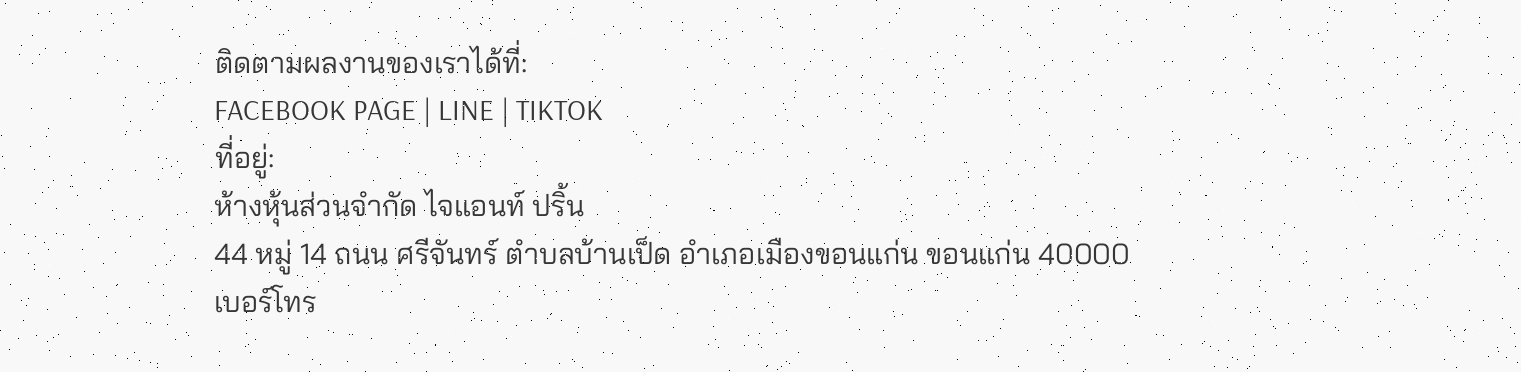ติดตามผลงานของเราได้ที่:
FACEBOOK PAGE | LINE | TIKTOK
ที่อยู่:
ห้างหุ้นส่วนจำกัด ไจแอนท์ ปริ้น
44 หมู่ 14 ถนน ศรีจันทร์ ตำบลบ้านเป็ด อำเภอเมืองขอนแก่น ขอนแก่น 40000
เบอร์โทร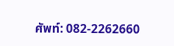ศัพท์: 082-2262660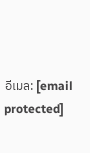อีเมล: [email protected]